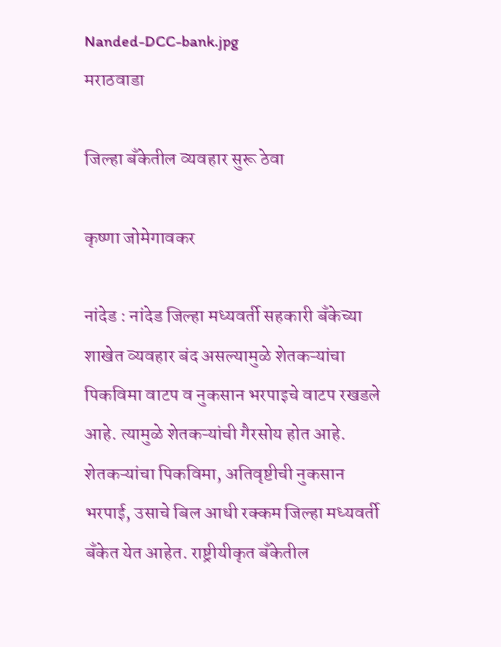Nanded-DCC-bank.jpg
मराठवाडा

जिल्हा बँकेतील व्यवहार सुरू ठेवा

कृष्णा जोमेगावकर

नांदेड : नांदेड जिल्हा मध्यवर्ती सहकारी बँकेच्या शाखेत व्यवहार बंद असल्यामुळे शेतकऱ्यांचा पिकविमा वाटप व नुकसान भरपाइचे वाटप रखडले आहे. त्यामुळे शेतकऱ्यांची गैरसोय होत आहे. शेतकऱ्यांचा पिकविमा, अतिवृष्टीची नुकसान भरपाई, उसाचे बिल आधी रक्कम जिल्हा मध्यवर्ती बँकेत येत आहेत. राष्ट्रीयीकृत बँकेतील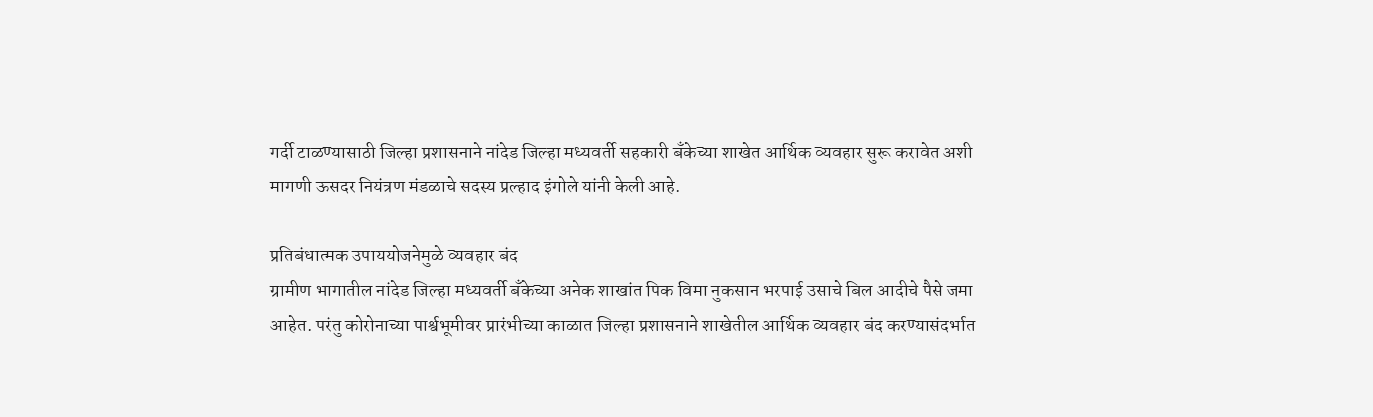गर्दी टाळण्यासाठी जिल्हा प्रशासनाने नांदेड जिल्हा मध्यवर्ती सहकारी बँकेच्या शाखेत आर्थिक व्यवहार सुरू करावेत अशी मागणी ऊसदर नियंत्रण मंडळाचे सदस्य प्रल्हाद इंगोले यांनी केली आहे.

प्रतिबंधात्मक उपाययोजनेमुळे व्यवहार बंद
ग्रामीण भागातील नांदेड जिल्हा मध्यवर्ती बँकेच्या अनेक शाखांत पिक विमा नुकसान भरपाई उसाचे बिल आदीचे पैसे जमा आहेत. परंतु कोरोनाच्या पार्श्वभूमीवर प्रारंभीच्या काळात जिल्हा प्रशासनाने शाखेतील आर्थिक व्यवहार बंद करण्यासंदर्भात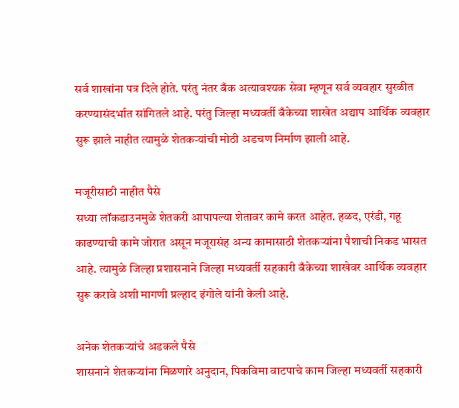सर्व शाखांना पत्र दिले होते. परंतु नंतर बँक अत्यावश्यक सेवा म्हणून सर्व व्यवहार सुरळीत करण्यासंदर्भात सांगितले आहे. परंतु जिल्हा मध्यवर्ती बँकेच्या शाखेत अद्याप आर्थिक व्यवहार सुरू झाले नाहीत त्यामुळे शेतकऱ्यांची मोठी अडचण निर्माण झाली आहे.

मजूरीसाठी नाहीत पैसे
सध्या लॉकडाउनमुळे शेतकरी आपापल्या शेतावर कामे करत आहेत. हळद, एरंडी, गहू काढण्याची कामे जोरात असून मजूरासंह अन्य कामासाठी शेतकऱ्यांना पैशाची निकड भासत आहे. त्यामुळे जिल्हा प्रशासनाने जिल्हा मध्यवर्ती सहकारी बँकेच्या शाखेवर आर्थिक व्यवहार सुरू करावे अशी मागणी प्रल्हाद इंगोले यांनी केली आहे.

अनेक शेतकऱ्यांचे अडकले पैसे
शासनाने शेतकऱ्यांना मिळणारे अनुदान, पिकविमा वाटपाचे काम जिल्हा मध्यवर्ती सहकारी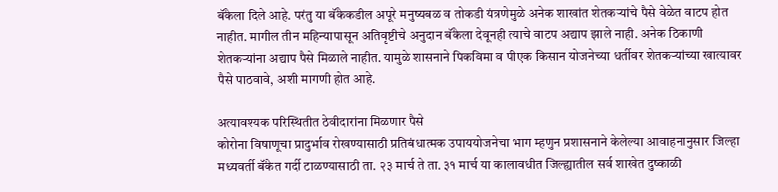बॅंकेला दिले आहे. परंतु या बॅंकेकडील अपूरे मनुष्यबळ व तोकडी यंत्रणेमुळे अनेक शाखांत शेतकऱ्यांचे पैसे वेळेत वाटप होत नाहीत. मागील तीन महिन्यापासून अतिवृष्टीचे अनुदान बॅंकेला देवूनही त्याचे वाटप अद्याप झाले नाही. अनेक ठिकाणी शेतकऱ्यांना अद्याप पैसे मिळाले नाहीत. यामुळे शासनाने पिकविमा व पीएक किसान योजनेच्या धर्तीवर शेतकऱ्यांच्या खात्यावर पैसे पाठवावे, अशी मागणी होत आहे.

अत्यावश्यक परिस्थितीत ठेवीदारांना मिळणार पैसे
कोरोना विषाणूचा प्रादुर्भाव रोखण्यासाठी प्रतिबंधात्मक उपाययोजनेचा भाग म्हणुन प्रशासनाने केलेल्या आवाहनानुसार जिल्हा मध्यवर्ती बॅंकेत गर्दी टाळण्यासाठी ता. २३ मार्च ते ता. ३१ मार्च या कालावधीत जिल्ह्यातील सर्व शाखेत दुष्काळी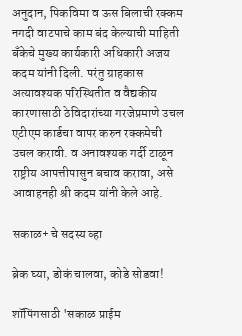अनुदान, पिकविमा व ऊस बिलाची रक्कम नगदी वाटपाचे काम बंद केल्याची माहिती बॅंकेचे मुख्य कार्यकारी अधिकारी अजय कदम यांनी दिली. परंतु ग्राहकास अत्यावश्यक परिस्थितीत व वैद्यकीय कारणासाठी ठेविदारांच्या गरजेप्रमाणे उचल एटीएम कार्डचा वापर करुन रक्कमेची उचल करावी. व अनावश्यक गर्दी टाळून राष्ट्रीय आपत्तीपासुन बचाव करावा, असे आवाहनही श्री कदम यांनी केले आहे.

सकाळ+ चे सदस्य व्हा

ब्रेक घ्या, डोकं चालवा, कोडे सोडवा!

शॉपिंगसाठी 'सकाळ प्राईम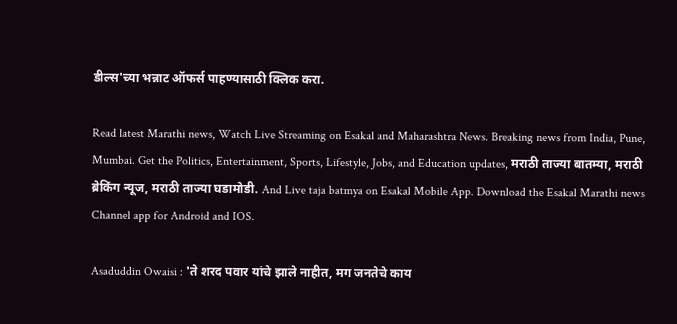डील्स'च्या भन्नाट ऑफर्स पाहण्यासाठी क्लिक करा.

Read latest Marathi news, Watch Live Streaming on Esakal and Maharashtra News. Breaking news from India, Pune, Mumbai. Get the Politics, Entertainment, Sports, Lifestyle, Jobs, and Education updates, मराठी ताज्या बातम्या, मराठी ब्रेकिंग न्यूज, मराठी ताज्या घडामोडी. And Live taja batmya on Esakal Mobile App. Download the Esakal Marathi news Channel app for Android and IOS.

Asaduddin Owaisi : 'ते शरद पवार यांचे झाले नाहीत, मग जनतेचे काय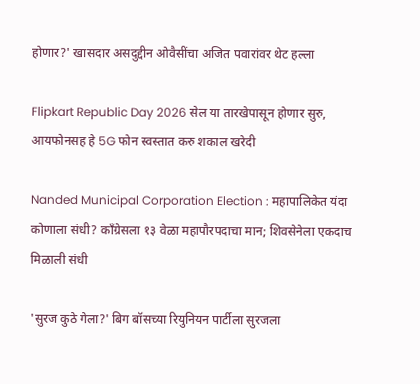होणार?' खासदार असदुद्दीन ओवैसींचा अजित पवारांवर थेट हल्ला

Flipkart Republic Day 2026 सेल या तारखेपासून होणार सुरु, आयफोनसह हे 5G फोन स्वस्तात करु शकाल खरेदी

Nanded Municipal Corporation Election : महापालिकेत यंदा कोणाला संधी? काँग्रेसला १३ वेळा महापौरपदाचा मान; शिवसेनेला एकदाच मिळाली संधी

'सुरज कुठे गेला?' बिग बॉसच्या रियुनियन पार्टीला सुरजला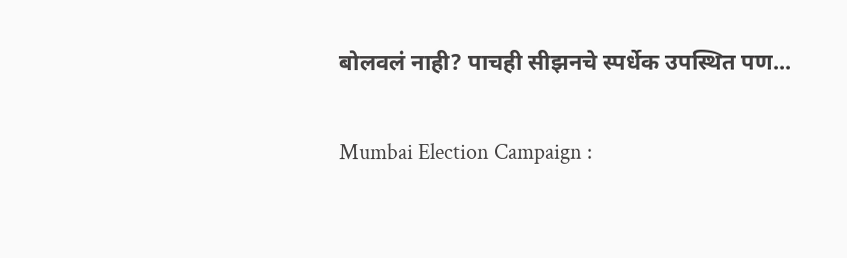बोलवलं नाही? पाचही सीझनचे स्पर्धेक उपस्थित पण...

Mumbai Election Campaign :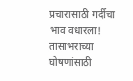प्रचारासाठी गर्दीचा भाव वधारला! तासाभराच्या घोषणांसाठी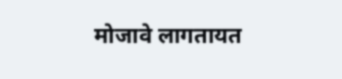मोजावे लागतायत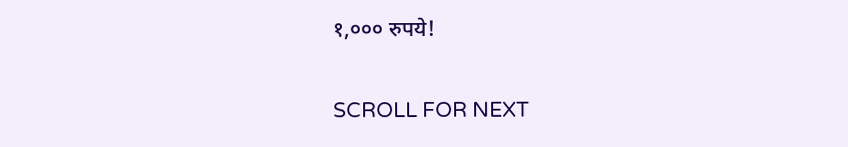१,००० रुपये!

SCROLL FOR NEXT